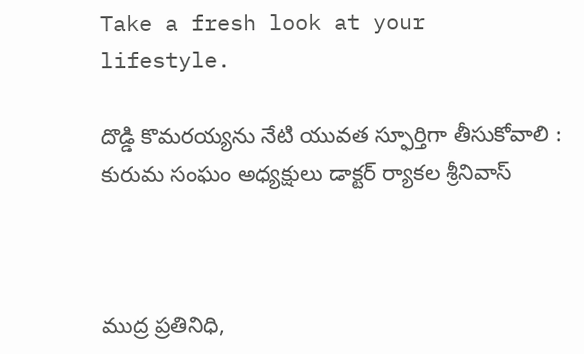Take a fresh look at your lifestyle.

దొడ్డి కొమరయ్యను నేటి యువత స్ఫూర్తిగా తీసుకోవాలి : కురుమ సంఘం అధ్యక్షులు డాక్టర్ ర్యాకల శ్రీనివాస్



ముద్ర ప్రతినిధి,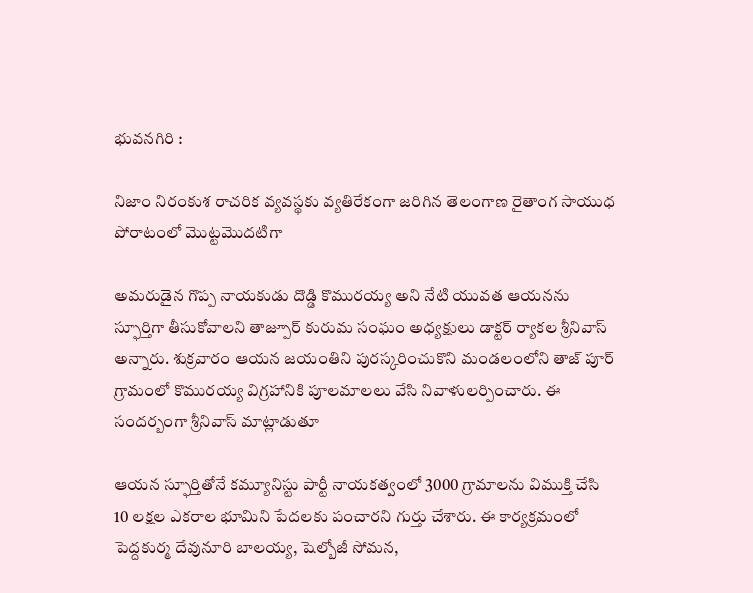భువనగిరి :

నిజాం నిరంకుశ రాచరిక వ్యవస్థకు వ్యతిరేకంగా జరిగిన తెలంగాణ రైతాంగ సాయుధ పోరాటంలో మొట్టమొదటిగా

అమరుడైన గొప్ప నాయకుడు దొడ్డి కొమురయ్య అని నేటి యువత ఆయనను స్ఫూర్తిగా తీసుకోవాలని తాజ్పూర్ కురుమ సంఘం అధ్యక్షులు డాక్టర్ ర్యాకల శ్రీనివాస్ అన్నారు. శుక్రవారం ఆయన జయంతిని పురస్కరించుకొని మండలంలోని తాజ్ పూర్ గ్రామంలో కొమురయ్య విగ్రహానికి పూలమాలలు వేసి నివాళులర్పించారు. ఈ సందర్బంగా శ్రీనివాస్ మాట్లాడుతూ

ఆయన స్ఫూర్తితోనే కమ్యూనిస్టు పార్టీ నాయకత్వంలో 3000 గ్రామాలను విముక్తి చేసి 10 లక్షల ఎకరాల భూమిని పేదలకు పంచారని గుర్తు చేశారు. ఈ కార్యక్రమంలో పెద్దకుర్మ దేవునూరి బాలయ్య, షెల్బోజీ సోమన,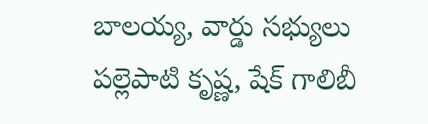బాలయ్య, వార్డు సభ్యులు పల్లెపాటి కృష్ణ, షేక్ గాలిబీ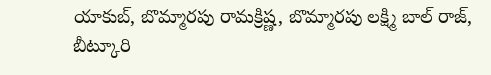యాకుబ్, బొమ్మారపు రామక్రిష్ణ, బొమ్మారపు లక్ష్మి బాల్ రాజ్, బీట్కూరి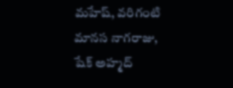మహేష్, వరిగంటి మానస నాగరాజు, షేక్ అహ్మద్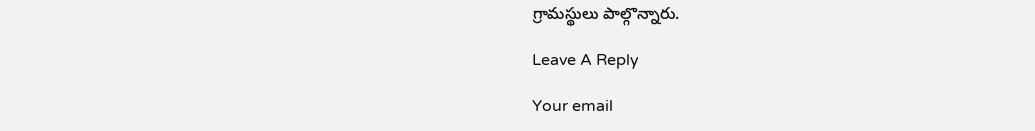గ్రామస్థులు పాల్గొన్నారు.

Leave A Reply

Your email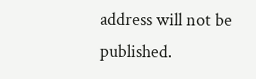address will not be published.